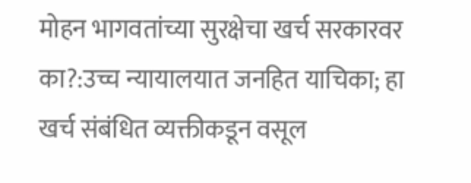मोहन भागवतांच्या सुरक्षेचा खर्च सरकारवर का?:उच्च न्यायालयात जनहित याचिका; हा खर्च संबंधित व्यक्तीकडून वसूल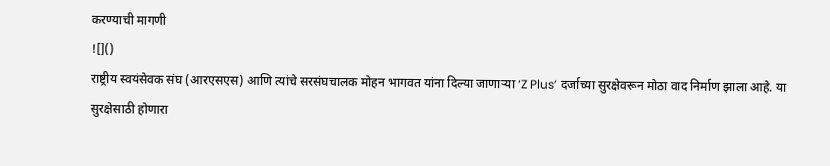करण्याची मागणी
![]()
राष्ट्रीय स्वयंसेवक संघ (आरएसएस) आणि त्यांचे सरसंघचालक मोहन भागवत यांना दिल्या जाणाऱ्या ‘Z Plus’ दर्जाच्या सुरक्षेवरून मोठा वाद निर्माण झाला आहे. या सुरक्षेसाठी होणारा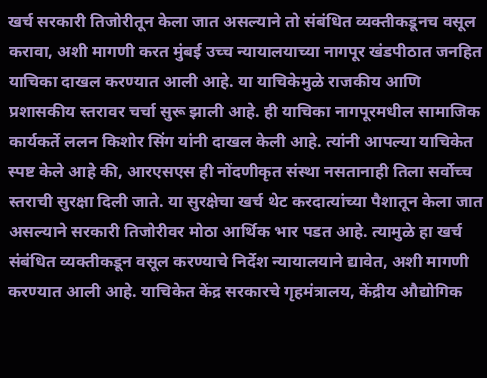खर्च सरकारी तिजोरीतून केला जात असल्याने तो संबंधित व्यक्तीकडूनच वसूल करावा, अशी मागणी करत मुंबई उच्च न्यायालयाच्या नागपूर खंडपीठात जनहित याचिका दाखल करण्यात आली आहे. या याचिकेमुळे राजकीय आणि प्रशासकीय स्तरावर चर्चा सुरू झाली आहे. ही याचिका नागपूरमधील सामाजिक कार्यकर्ते ललन किशोर सिंग यांनी दाखल केली आहे. त्यांनी आपल्या याचिकेत स्पष्ट केले आहे की, आरएसएस ही नोंदणीकृत संस्था नसतानाही तिला सर्वोच्च स्तराची सुरक्षा दिली जाते. या सुरक्षेचा खर्च थेट करदात्यांच्या पैशातून केला जात असल्याने सरकारी तिजोरीवर मोठा आर्थिक भार पडत आहे. त्यामुळे हा खर्च संबंधित व्यक्तीकडून वसूल करण्याचे निर्देश न्यायालयाने द्यावेत, अशी मागणी करण्यात आली आहे. याचिकेत केंद्र सरकारचे गृहमंत्रालय, केंद्रीय औद्योगिक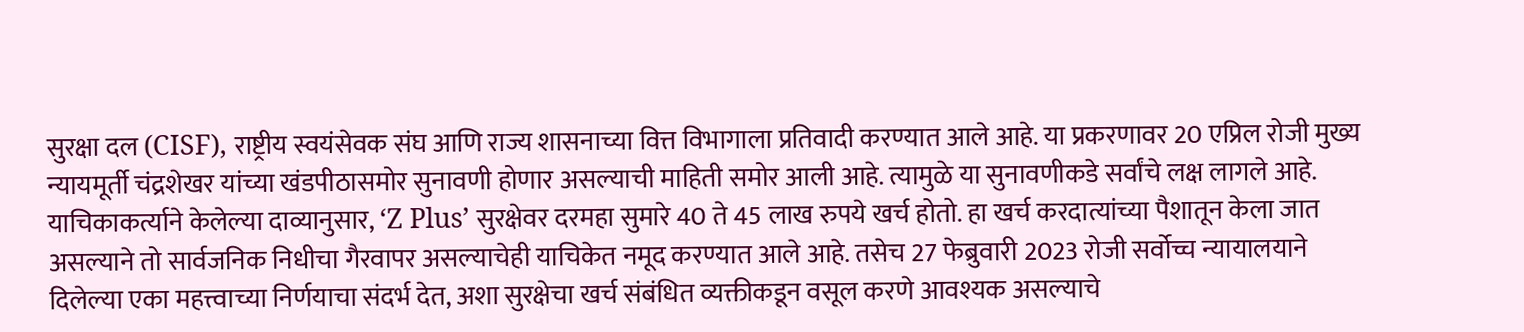सुरक्षा दल (CISF), राष्ट्रीय स्वयंसेवक संघ आणि राज्य शासनाच्या वित्त विभागाला प्रतिवादी करण्यात आले आहे. या प्रकरणावर 20 एप्रिल रोजी मुख्य न्यायमूर्ती चंद्रशेखर यांच्या खंडपीठासमोर सुनावणी होणार असल्याची माहिती समोर आली आहे. त्यामुळे या सुनावणीकडे सर्वांचे लक्ष लागले आहे. याचिकाकर्त्याने केलेल्या दाव्यानुसार, ‘Z Plus’ सुरक्षेवर दरमहा सुमारे 40 ते 45 लाख रुपये खर्च होतो. हा खर्च करदात्यांच्या पैशातून केला जात असल्याने तो सार्वजनिक निधीचा गैरवापर असल्याचेही याचिकेत नमूद करण्यात आले आहे. तसेच 27 फेब्रुवारी 2023 रोजी सर्वोच्च न्यायालयाने दिलेल्या एका महत्त्वाच्या निर्णयाचा संदर्भ देत, अशा सुरक्षेचा खर्च संबंधित व्यक्तीकडून वसूल करणे आवश्यक असल्याचे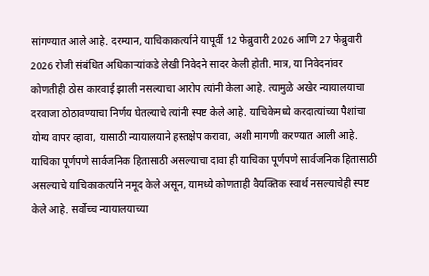सांगण्यात आले आहे. दरम्यान, याचिकाकर्त्याने यापूर्वी 12 फेब्रुवारी 2026 आणि 27 फेब्रुवारी 2026 रोजी संबंधित अधिकाऱ्यांकडे लेखी निवेदने सादर केली होती. मात्र, या निवेदनांवर कोणतीही ठोस कारवाई झाली नसल्याचा आरोप त्यांनी केला आहे. त्यामुळे अखेर न्यायालयाचा दरवाजा ठोठावण्याचा निर्णय घेतल्याचे त्यांनी स्पष्ट केले आहे. याचिकेमध्ये करदात्यांच्या पैशांचा योग्य वापर व्हावा, यासाठी न्यायालयाने हस्तक्षेप करावा, अशी मागणी करण्यात आली आहे. याचिका पूर्णपणे सार्वजनिक हितासाठी असल्याचा दावा ही याचिका पूर्णपणे सार्वजनिक हितासाठी असल्याचे याचिकाकर्त्याने नमूद केले असून, यामध्ये कोणताही वैयक्तिक स्वार्थ नसल्याचेही स्पष्ट केले आहे. सर्वोच्च न्यायालयाच्या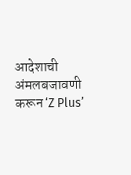आदेशाची अंमलबजावणी करून ‘Z Plus’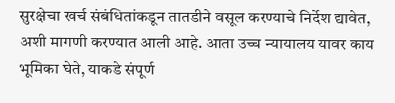सुरक्षेचा खर्च संबंधितांकडून तातडीने वसूल करण्याचे निर्देश द्यावेत, अशी मागणी करण्यात आली आहे. आता उच्च न्यायालय यावर काय भूमिका घेते, याकडे संपूर्ण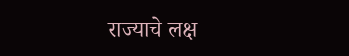राज्याचे लक्ष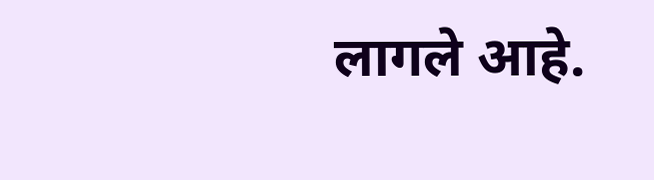लागले आहे.